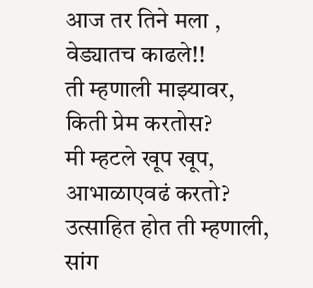आज तर तिने मला ,
वेड्यातच काढले!!
ती म्हणाली माझ्यावर,
किती प्रेम करतोस?
मी म्हटले खूप खूप,
आभाळाएवढं करतो?
उत्साहित होत ती म्हणाली,
सांग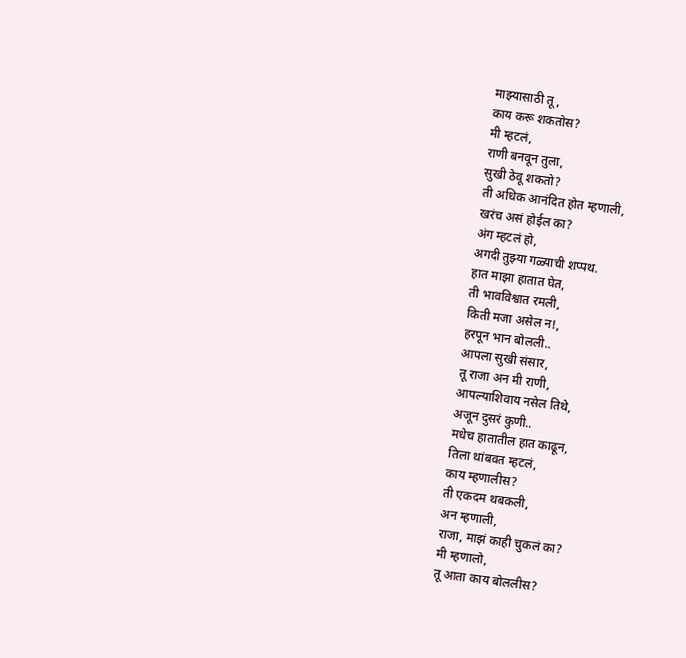माझ्यासाठी तू,
काय करू शकतोस?
मी म्हटलं,
राणी बनवून तुला,
सुखी ठेवू शकतो?
ती अधिक आनंदित होत म्हणाली,
खरंच असं होईल का?
अंग म्हटलं हो,
अगदी तुझ्या गळ्याची शप्पथ.
हात माझा हातात घेत,
ती भावविश्वात रमली,
किती मजा असेल न!,
हरपून भान बोलली..
आपला सुखी संसार,
तू राजा अन मी राणी,
आपल्याशिवाय नसेल तिथे,
अजून दुसरं कुणी..
मधेच हातातील हात काढून,
तिला थांबवत म्हटलं,
काय म्हणालीस?
ती एकदम थबकली,
अन म्हणाली,
राजा, माझं काही चुकलं का?
मी म्हणालो,
तू आता काय बोललीस?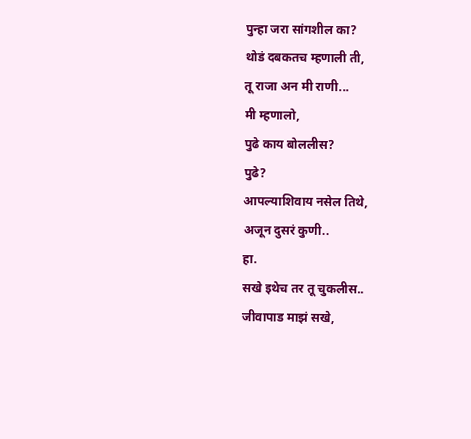पुन्हा जरा सांगशील का?
थोडं दबकतच म्हणाली ती,
तू राजा अन मी राणी...
मी म्हणालो,
पुढे काय बोललीस?
पुढे?
आपल्याशिवाय नसेल तिथे,
अजून दुसरं कुणी..
हा.
सखे इथेच तर तू चुकलीस..
जीवापाड माझं सखे,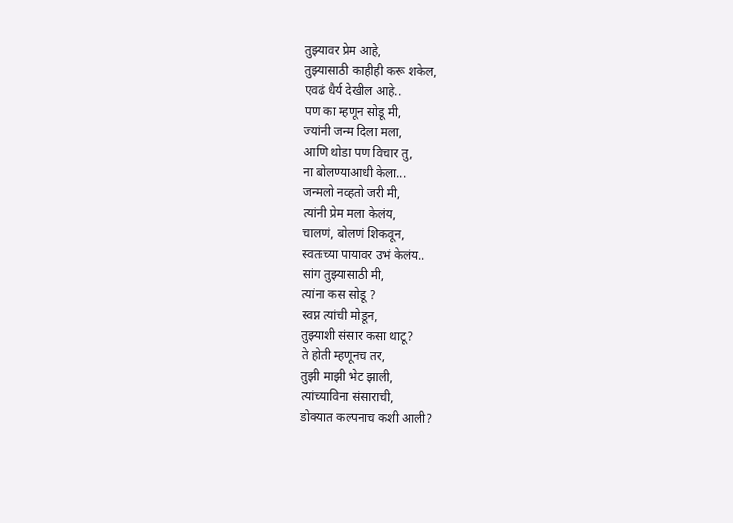तुझ्यावर प्रेम आहे,
तुझ्यासाठी काहीही करू शकेल,
एवढं धैर्य देखील आहे..
पण का म्हणून सोडू मी,
ज्यांनी जन्म दिला मला,
आणि थोडा पण विचार तु,
ना बोलण्याआधी केला...
जन्मलो नव्हतो जरी मी,
त्यांनी प्रेम मला केलंय,
चालणं, बोलणं शिकवून,
स्वतःच्या पायावर उभं केलंय..
सांग तुझ्यासाठी मी,
त्यांना कस सोडू ?
स्वप्न त्यांची मोडून,
तुझ्याशी संसार कसा थाटू?
ते होती म्हणूनच तर,
तुझी माझी भेट झाली,
त्यांच्याविना संसाराची,
डोक्यात कल्पनाच कशी आली?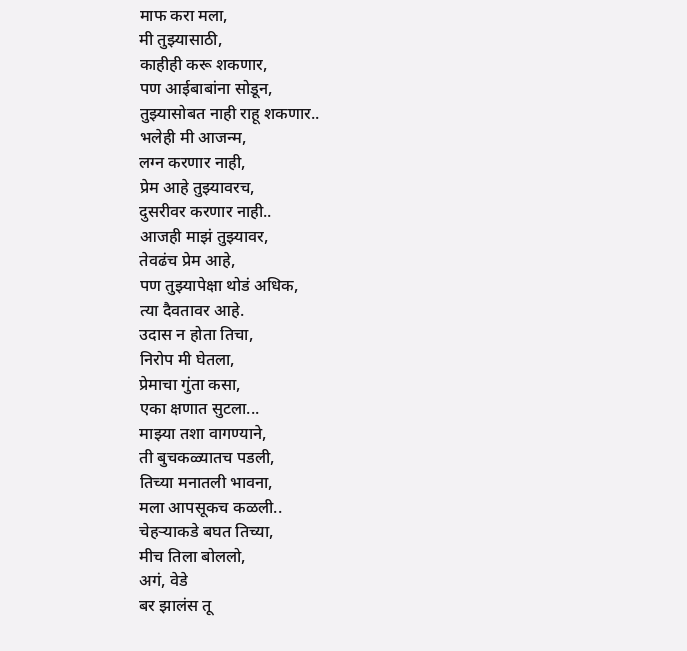माफ करा मला,
मी तुझ्यासाठी,
काहीही करू शकणार,
पण आईबाबांना सोडून,
तुझ्यासोबत नाही राहू शकणार..
भलेही मी आजन्म,
लग्न करणार नाही,
प्रेम आहे तुझ्यावरच,
दुसरीवर करणार नाही..
आजही माझं तुझ्यावर,
तेवढंच प्रेम आहे,
पण तुझ्यापेक्षा थोडं अधिक,
त्या दैवतावर आहे.
उदास न होता तिचा,
निरोप मी घेतला,
प्रेमाचा गुंता कसा,
एका क्षणात सुटला...
माझ्या तशा वागण्याने,
ती बुचकळ्यातच पडली,
तिच्या मनातली भावना,
मला आपसूकच कळली..
चेहऱ्याकडे बघत तिच्या,
मीच तिला बोललो,
अगं, वेडे
बर झालंस तू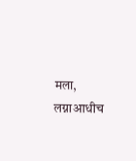मला,
लग्नाआधीच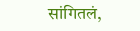सांगितलं,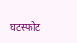घटस्फोट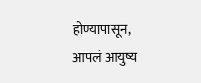होण्यापासून,
आपलं आयुष्य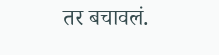तर बचावलं.